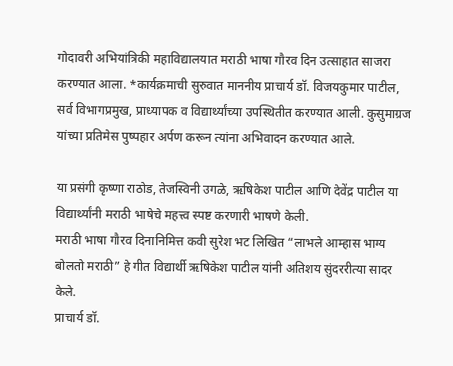गोदावरी अभियांत्रिकी महाविद्यालयात मराठी भाषा गौरव दिन उत्साहात साजरा करण्यात आला. *कार्यक्रमाची सुरुवात माननीय प्राचार्य डॉ. विजयकुमार पाटील, सर्व विभागप्रमुख, प्राध्यापक व विद्यार्थ्यांच्या उपस्थितीत करण्यात आली. कुसुमाग्रज यांच्या प्रतिमेस पुष्पहार अर्पण करून त्यांना अभिवादन करण्यात आले.

या प्रसंगी कृष्णा राठोड, तेजस्विनी उगळे, ऋषिकेश पाटील आणि देवेंद्र पाटील या विद्यार्थ्यांनी मराठी भाषेचे महत्त्व स्पष्ट करणारी भाषणे केली.
मराठी भाषा गौरव दिनानिमित्त कवी सुरेश भट लिखित “लाभले आम्हास भाग्य बोलतो मराठी” हे गीत विद्यार्थी ऋषिकेश पाटील यांनी अतिशय सुंदररीत्या सादर केले.
प्राचार्य डॉ.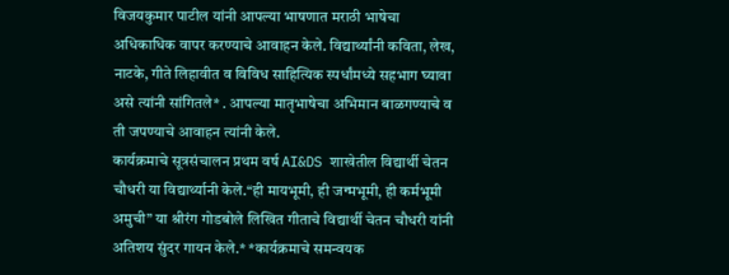विजयकुमार पाटील यांनी आपल्या भाषणात मराठी भाषेचा अधिकाधिक वापर करण्याचे आवाहन केले. विद्यार्थ्यांनी कविता, लेख, नाटके, गीते लिहावीत व विविध साहित्यिक स्पर्धांमध्ये सहभाग घ्यावा असे त्यांनी सांगितले* . आपल्या मातृभाषेचा अभिमान बाळगण्याचे व ती जपण्याचे आवाहन त्यांनी केले.
कार्यक्रमाचे सूत्रसंचालन प्रथम वर्ष AI&DS शाखेतील विद्यार्थी चेतन चौधरी या विद्यार्थ्यानी केले.“ही मायभूमी, ही जन्मभूमी, ही कर्मभूमी अमुची” या श्रीरंग गोडबोले लिखित गीताचे विद्यार्थी चेतन चौधरी यांनी अतिशय सुंदर गायन केले.* *कार्यक्रमाचे समन्वयक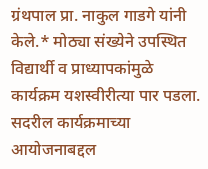ग्रंथपाल प्रा. नाकुल गाडगे यांनी केले.* मोठ्या संख्येने उपस्थित विद्यार्थी व प्राध्यापकांमुळे कार्यक्रम यशस्वीरीत्या पार पडला.
सदरील कार्यक्रमाच्या आयोजनाबद्दल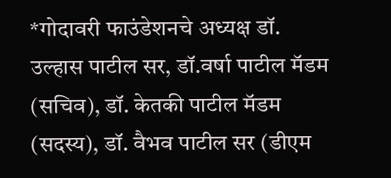*गोदावरी फाउंडेशनचे अध्यक्ष डॉ. उल्हास पाटील सर, डॉ.वर्षा पाटील मॅडम (सचिव), डॉ. केतकी पाटील मॅडम (सदस्य), डॉ. वैभव पाटील सर (डीएम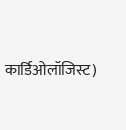कार्डिओलॉजिस्ट)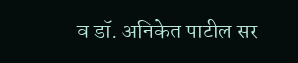व डॉ. अनिकेत पाटील सर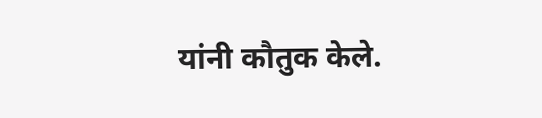यांनी कौतुक केले.